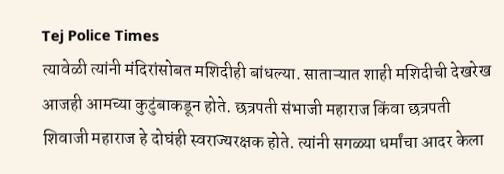Tej Police Times
त्यावेळी त्यांनी मंदिरांसोबत मशिदीही बांधल्या. साताऱ्यात शाही मशिदीची देखरेख आजही आमच्या कुटुंबाकडून होते. छत्रपती संभाजी महाराज किंवा छत्रपती शिवाजी महाराज हे दोघंही स्वराज्यरक्षक होते. त्यांनी सगळ्या धर्मांचा आदर केला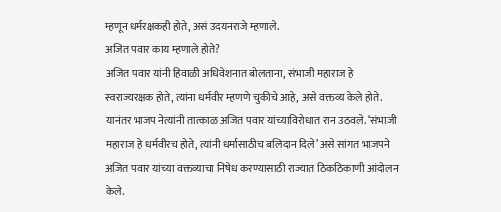म्हणून धर्मरक्षकही होते, असं उदयनराजे म्हणाले.
अजित पवार काय म्हणाले होते?
अजित पवार यांनी हिवाळी अधिवेशनात बोलताना, संभाजी महाराज हे स्वराज्यरक्षक होते, त्यांना धर्मवीर म्हणणे चुकीचे आहे, असे वक्तव्य केले होते. यानंतर भाजप नेत्यांनी तात्काळ अजित पवार यांच्याविरोधात रान उठवले. ‘संभाजी महाराज हे धर्मवीरच होते, त्यांनी धर्मासाठीच बलिदान दिले’ असे सांगत भाजपने अजित पवार यांच्या वक्तव्याचा निषेध करण्यासाठी राज्यात ठिकठिकाणी आंदोलन केले.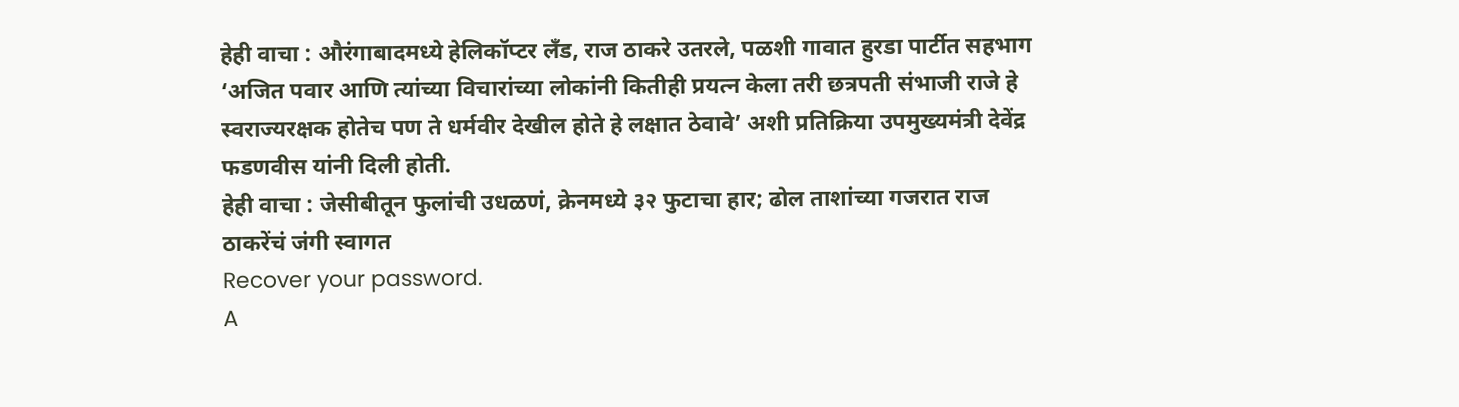हेही वाचा : औरंगाबादमध्ये हेलिकॉप्टर लँड, राज ठाकरे उतरले, पळशी गावात हुरडा पार्टीत सहभाग
‘अजित पवार आणि त्यांच्या विचारांच्या लोकांनी कितीही प्रयत्न केला तरी छत्रपती संभाजी राजे हे स्वराज्यरक्षक होतेच पण ते धर्मवीर देखील होते हे लक्षात ठेवावे’ अशी प्रतिक्रिया उपमुख्यमंत्री देवेंद्र फडणवीस यांनी दिली होती.
हेही वाचा : जेसीबीतून फुलांची उधळणं, क्रेनमध्ये ३२ फुटाचा हार; ढोल ताशांच्या गजरात राज ठाकरेंचं जंगी स्वागत
Recover your password.
A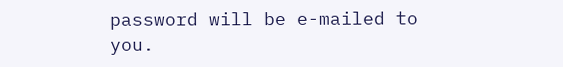password will be e-mailed to you.